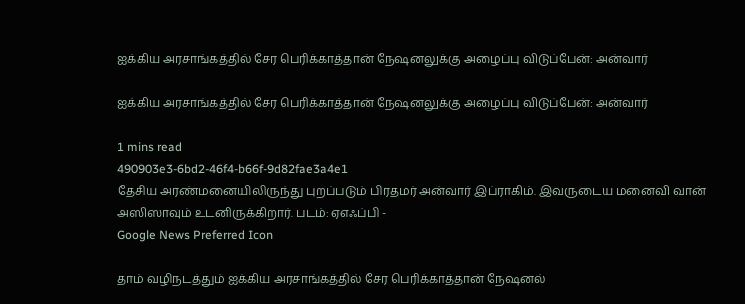ஐக்கிய அரசாங்கத்தில் சேர பெரிக்காத்தான் நேஷனலுக்கு அழைப்பு விடுப்பேன்: அன்வார்

ஐக்கிய அரசாங்கத்தில் சேர பெரிக்காத்தான் நேஷனலுக்கு அழைப்பு விடுப்பேன்: அன்வார்

1 mins read
490903e3-6bd2-46f4-b66f-9d82fae3a4e1
தேசிய அரண்மனையிலிருந்து புறப்படும் பிரதமர் அன்வார் இப்ராகிம். இவருடைய மனைவி வான் அஸிஸாவும் உடனிருக்கிறார். படம்: ஏஎஃப்பி -
Google News Preferred Icon

தாம் வழிநடத்தும் ஐக்கிய அரசாங்கத்தில் சேர பெரிக்காத்தான் நேஷனல்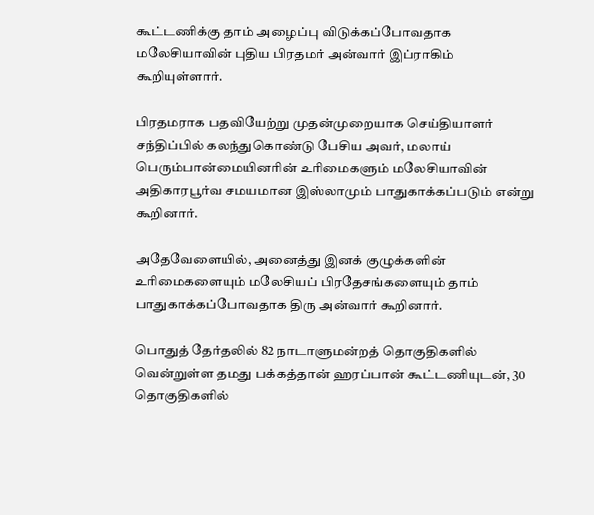கூட்டணிக்கு தாம் அழைப்பு விடுக்கப்போவதாக மலேசியாவின் புதிய பிரதமர் அன்வார் இப்ராகிம் கூறியுள்ளார்.

பிரதமராக பதவியேற்று முதன்முறையாக செய்தியாளர் சந்திப்பில் கலந்துகொண்டு பேசிய அவர், மலாய் பெரும்பான்மையினரின் உரிமைகளும் மலேசியாவின் அதிகாரபூர்வ சமயமான இஸ்லாமும் பாதுகாக்கப்படும் என்று கூறினார்.

அதேவேளையில், அனைத்து இனக் குழுக்களின் உரிமைகளையும் மலேசியப் பிரதேசங்களையும் தாம் பாதுகாக்கப்போவதாக திரு அன்வார் கூறினார்.

பொதுத் தேர்தலில் 82 நாடாளுமன்றத் தொகுதிகளில் வென்றுள்ள தமது பக்கத்தான் ஹரப்பான் கூட்டணியுடன், 30 தொகுதிகளில்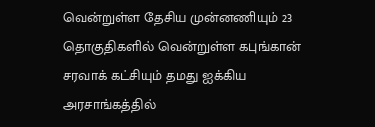வென்றுள்ள தேசிய முன்னணியும் 23 தொகுதிகளில் வென்றுள்ள கபுங்கான் சரவாக் கட்சியும் தமது ஐக்கிய அரசாங்கத்தில்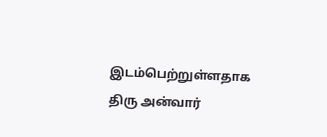இடம்பெற்றுள்ளதாக திரு அன்வார்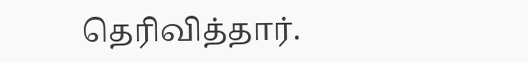தெரிவித்தார்.